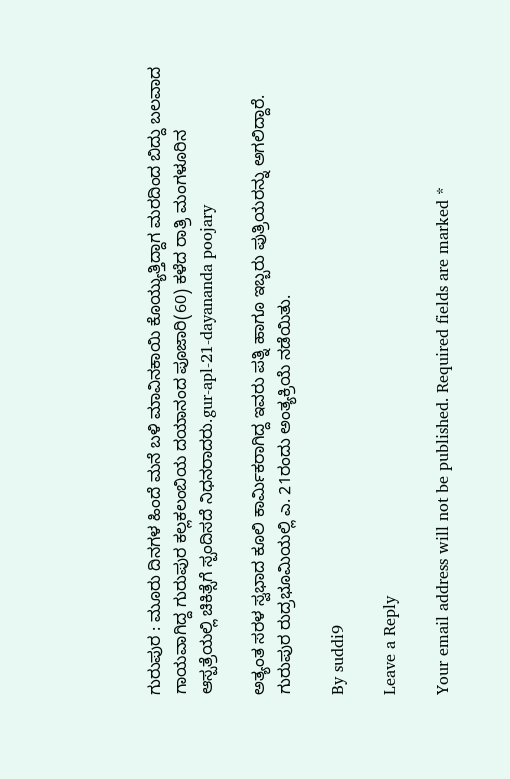ಗುರುಪುರ : ಮೂರು ದಿನಗಳ ಹಿಂದೆ ಮನೆ ಬಳಿ ಮಾವಿನಕಾಯಿ ಕೊಯ್ಯುತ್ತಿದ್ದಾಗ ಮರದಿಂದ ಬಿದ್ದು ಬಲವಾದ ಗಾಯವಾಗಿದ್ದ ಗುರುಪುರ ಕಲ್ಲಕಲಂಬಿಯ ದಯಾನಂದ ಪೂಜಾರಿ(60) ಕಳೆದ ರಾತ್ರಿ ಮಂಗಳೂರಿನ ಆಸ್ಪತ್ರೆಯಲ್ಲಿ ಚಿಕಿತ್ಸೆಗೆ ಸ್ಪಂದಿಸದೆ ನಿಧನರಾದರು.gur-apl-21-dayananda poojary

ಅತ್ಯಂತ ಸರಳ ಸ್ವಭಾದ ಕೂಲಿ ಕಾರ್ಮಿಕರಾಗಿದ್ದ ಇವರು ಪತ್ನಿ ಹಾಗೂ ಇಬ್ಬರು ಪುತ್ರಿಯರನ್ನು ಅಗಲಿದ್ದಾರೆ. ಗುರುಪುರ ರುದ್ರಭೂಮಿಯಲ್ಲಿ ಎ. 21ರಂದು ಅಂತ್ಯಕ್ರಿಯೆ ನಡೆಯಿತು.

By suddi9

Leave a Reply

Your email address will not be published. Required fields are marked *